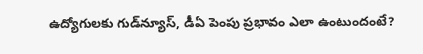ఉద్యోగులకు గుడ్‌న్యూస్, డీఏ పెంపు ప్రభావం ఎలా ఉంటుందంటే?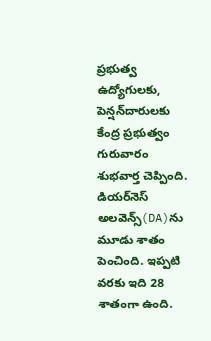ప్రభుత్వ ఉద్యోగులకు, పెన్షన్‌దారులకు కేంద్ర ప్రభుత్వం గురువారం శుభవార్త చెప్పింది. డియర్‌నెస్ అలవెన్స్(DA)ను మూడు శాతం పెంచింది. ఇప్పటి వరకు ఇది 28 శాతంగా ఉంది.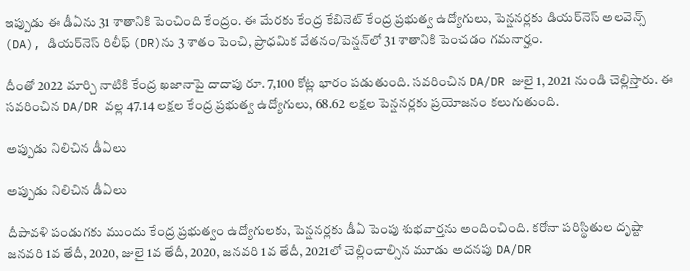ఇప్పుడు ఈ డీఏను 31 శాతానికి పెంచింది కేంద్రం. ఈ మేరకు కేంద్ర కేబినెట్ కేంద్ర ప్ర‌భుత్వ ఉద్యోగులు, పెన్ష‌న‌ర్ల‌కు డియర్‌నెస్ అలవెన్స్ (DA), డియ‌ర్‌నెస్ రిలీఫ్ (DR)ను 3 శాతం పెంచి, ప్రాధ‌మిక వేత‌నం/పెన్ష‌న్‌లో 31 శాతానికి పెంచడం గమనార్హం.

దీంతో 2022 మార్చి నాటికి కేంద్ర ఖ‌జానాపై దాదాపు రూ. 7,100 కోట్ల భారం పడుతుంది. స‌వ‌రించిన DA/DR జులై 1, 2021 నుండి చెల్లిస్తారు. ఈ స‌వ‌రించిన DA/DR వ‌ల్ల 47.14 ల‌క్ష‌ల కేంద్ర ప్ర‌భుత్వ ఉద్యోగులు, 68.62 ల‌క్ష‌ల పెన్ష‌న‌ర్ల‌కు ప్ర‌యోజ‌నం కలుగుతుంది.

అప్పుడు నిలిచిన డీఏలు

అప్పుడు నిలిచిన డీఏలు

దీపావళి పండుగకు ముందు కేంద్ర ప్రభుత్వం ఉద్యోగులకు, పెన్షనర్లకు డీఏ పెంపు శుభవార్తను అందించింది. కరోనా ప‌రిస్థితుల దృష్టా జ‌న‌వ‌రి 1వ తేదీ, 2020, జులై 1వ తేదీ, 2020, జ‌న‌వ‌రి 1వ తేదీ, 2021లో చెల్లించాల్సిన మూడు అద‌న‌పు DA/DR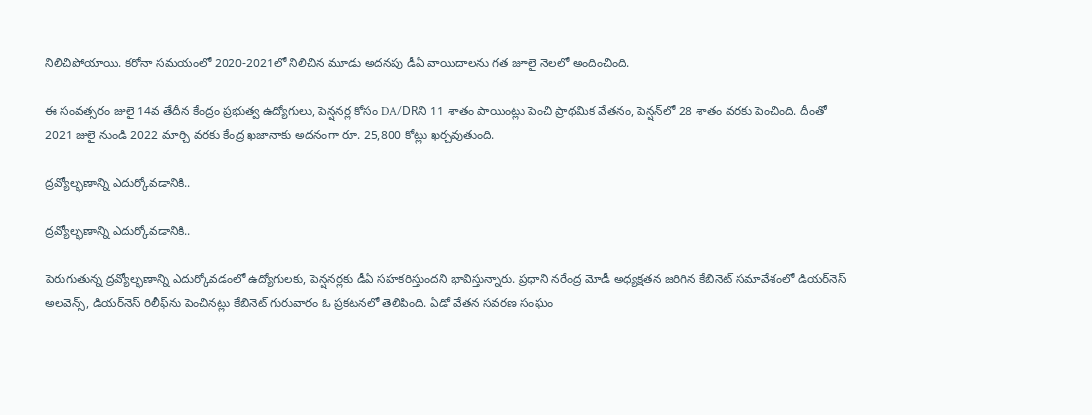నిలిచిపోయాయి. కరోనా సమయంలో 2020-2021లో నిలిచిన మూడు అద‌న‌పు డీఏ వాయిదాల‌ను గత జూలై నెలలో అందించింది.

ఈ సంవ‌త్స‌రం జులై 14వ తేదీన కేంద్రం ప్ర‌భుత్వ ఉద్యోగులు, పెన్షనర్ల కోసం DA/DRని 11 శాతం పాయింట్లు పెంచి ప్రాథమిక వేత‌నం, పెన్ష‌న్‌లో 28 శాతం వరకు పెంచింది. దీంతో 2021 జులై నుండి 2022 మార్చి వరకు కేంద్ర ఖ‌జానాకు అద‌నంగా రూ. 25,800 కోట్లు ఖ‌ర్చ‌వుతుంది.

ద్రవ్యోల్భణాన్ని ఎదుర్కోవడానికి..

ద్రవ్యోల్భణాన్ని ఎదుర్కోవడానికి..

పెరుగుతున్న ద్రవ్యోల్భణాన్ని ఎదుర్కోవడంలో ఉద్యోగులకు, పెన్షనర్లకు డీఏ సహకరిస్తుందని భావిస్తున్నారు. ప్రధాని నరేంద్ర మోడీ అధ్యక్షతన జరిగిన కేబినెట్ సమావేశంలో డియర్‌నెస్ అలవెన్స్, డియర్‌నెస్ రిలీఫ్‌ను పెంచినట్లు కేబినెట్ గురువారం ఓ ప్రకటనలో తెలిపింది. ఏడో వేతన సవరణ సంఘం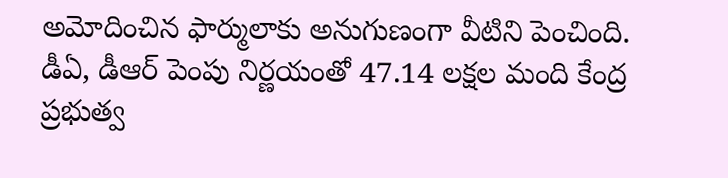అమోదించిన ఫార్ములాకు అనుగుణంగా వీటిని పెంచింది. డీఏ, డీఆర్ పెంపు నిర్ణయంతో 47.14 లక్షల మంది కేంద్ర ప్రభుత్వ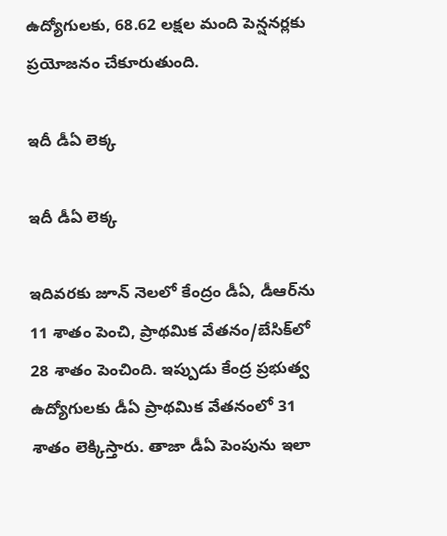ఉద్యోగులకు, 68.62 లక్షల మంది పెన్షనర్లకు ప్రయోజనం చేకూరుతుంది.

ఇదీ డీఏ లెక్క

ఇదీ డీఏ లెక్క

ఇదివరకు జూన్ నెలలో కేంద్రం డీఏ, డీఆర్‌ను 11 శాతం పెంచి, ప్రాథమిక వేతనం/బేసిక్‌లో 28 శాతం పెంచింది. ఇప్పుడు కేంద్ర ప్రభుత్వ ఉద్యోగులకు డీఏ ప్రాథమిక వేతనంలో 31 శాతం లెక్కిస్తారు. తాజా డీఏ పెంపును ఇలా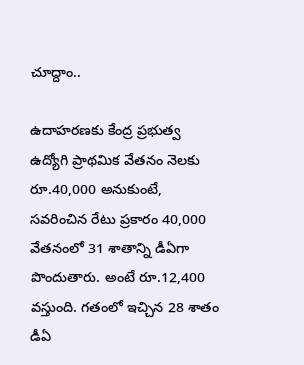చూద్దాం..

ఉదాహరణకు కేంద్ర ప్రభుత్వ ఉద్యోగి ప్రాథమిక వేతనం నెలకు రూ.40,000 అనుకుంటే, సవరించిన రేటు ప్రకారం 40,000 వేతనంలో 31 శాతాన్ని డీఏగా పొందుతారు. అంటే రూ.12,400 వస్తుంది. గతంలో ఇచ్చిన 28 శాతం డీఏ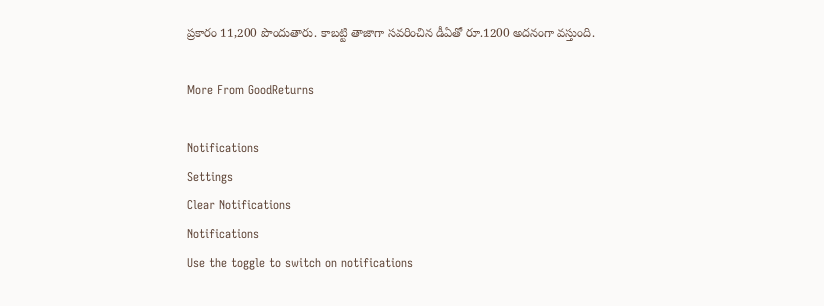ప్రకారం 11,200 పొందుతారు. కాబట్టి తాజాగా సవరించిన డీఏతో రూ.1200 అదనంగా వస్తుంది.

More From GoodReturns

Notifications
Settings
Clear Notifications
Notifications
Use the toggle to switch on notifications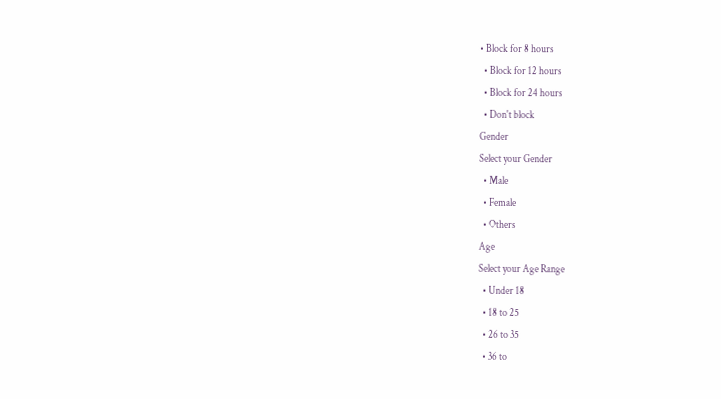• Block for 8 hours
  • Block for 12 hours
  • Block for 24 hours
  • Don't block
Gender
Select your Gender
  • Male
  • Female
  • Others
Age
Select your Age Range
  • Under 18
  • 18 to 25
  • 26 to 35
  • 36 to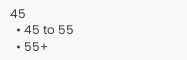45
  • 45 to 55
  • 55+